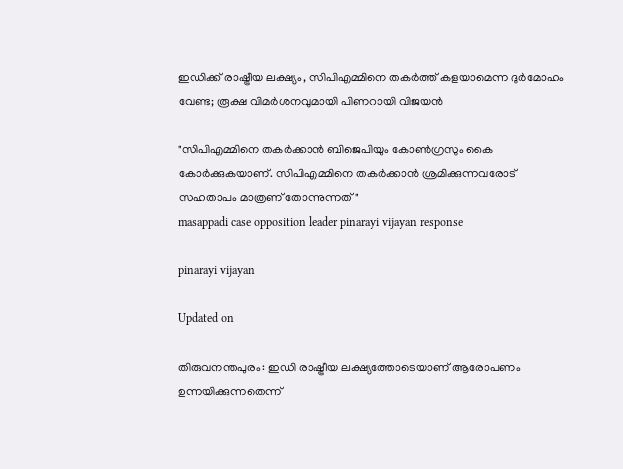ഇ‍ഡിക്ക് രാഷ്ട്രീയ ലക്ഷ്യം, സിപിഎമ്മിനെ തകർത്ത് കളയാമെന്ന ദുർമോഹം വേണ്ട; രൂക്ഷ വിമർശനവുമായി പിണറായി വിജയൻ

"സിപിഎമ്മിനെ തകർക്കാൻ ബിജെപിയും കോൺഗ്രസും കൈ കോർക്കുകയാണ്. സിപിഎമ്മിനെ തകർക്കാൻ ശ്രമിക്കുന്നവരോട് സഹതാപം മാത്രണ് തോന്നുന്നത്"
masappadi case opposition leader pinarayi vijayan response

pinarayi vijayan

Updated on

തിരുവനന്തപുരം: ഇ‍ഡി രാഷ്ട്രീയ ലക്ഷ്യത്തോടെയാണ് ആരോപണം ഉന്നയിക്കുന്നതെന്ന്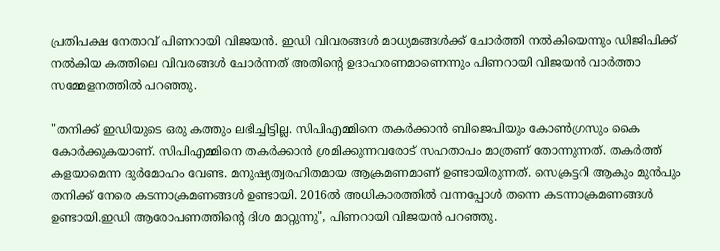പ്രതിപക്ഷ നേതാവ് പിണറായി വിജയൻ. ഇഡി വിവരങ്ങൾ മാധ്യമങ്ങൾക്ക് ചോർത്തി നൽകിയെന്നും ഡിജിപിക്ക് നൽകിയ കത്തിലെ വിവരങ്ങള്‍ ചോര്‍ന്നത് അതിന്‍റെ ഉദാഹരണമാണെന്നും പിണറായി വിജയൻ വാർത്താ സമ്മേളനത്തിൽ പറഞ്ഞു.

"തനിക്ക് ഇഡിയുടെ ഒരു കത്തും ലഭിച്ചിട്ടില്ല. സിപിഎമ്മിനെ തകർക്കാൻ ബിജെപിയും കോൺഗ്രസും കൈ കോർക്കുകയാണ്. സിപിഎമ്മിനെ തകർക്കാൻ ശ്രമിക്കുന്നവരോട് സഹതാപം മാത്രണ് തോന്നുന്നത്. തകർത്ത് കളയാമെന്ന ദുർമോഹം വേണ്ട. മനുഷ്യത്വരഹിതമായ ആക്രമണമാണ് ഉണ്ടായിരുന്നത്. സെക്രട്ടറി ആകും മുൻപും തനിക്ക് നേരെ കടന്നാക്രമണങ്ങള്‍ ഉണ്ടായി. 2016ൽ അധികാരത്തിൽ വന്നപ്പോൾ തന്നെ കടന്നാക്രമണങ്ങൾ ഉണ്ടായി.ഇഡി ആരോപണത്തിന്‍റെ ദിശ മാറ്റുന്നു", പിണറായി വിജയൻ പറഞ്ഞു.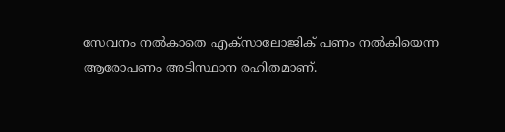സേവനം നൽകാതെ എക്സാലോജിക് പണം നൽകിയെന്ന ആരോപണം അടിസ്ഥാന രഹിതമാണ്.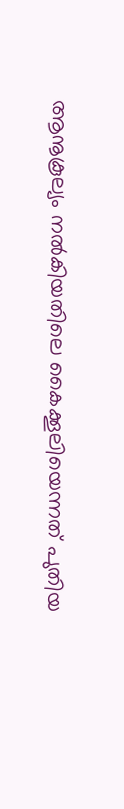ആനൂകൂല്യം നൽകിയതിലെ കൈക്കൂലിയെന്നത് പുതിയ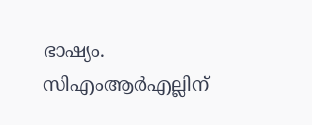ഭാഷ്യം. സിഎംആര്‍എല്ലിന്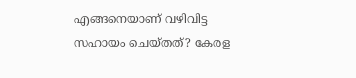എങ്ങനെയാണ് വഴിവിട്ട സഹായം ചെയ്തത്? കേരള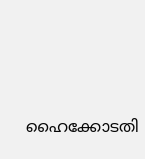ഹൈക്കോടതി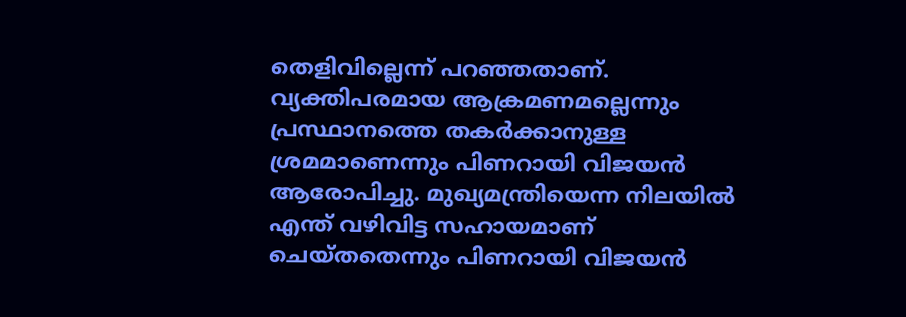തെളിവില്ലെന്ന് പറഞ്ഞതാണ്. വ്യക്തിപരമായ ആക്രമണമല്ലെന്നും പ്രസ്ഥാനത്തെ തകര്‍ക്കാനുള്ള ശ്രമമാണെന്നും പിണറായി വിജയൻ ആരോപിച്ചു. മുഖ്യമന്ത്രിയെന്ന നിലയിൽ എന്ത് വഴിവിട്ട സഹായമാണ് ചെയ്തതെന്നും പിണറായി വിജയൻ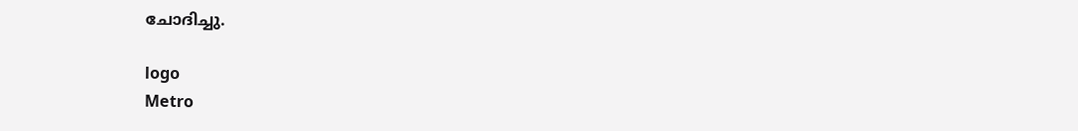ചോദിച്ചു.

logo
Metro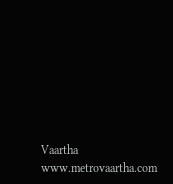Vaartha
www.metrovaartha.com